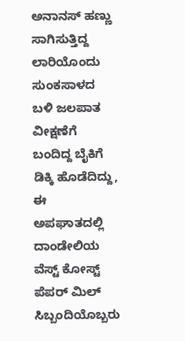ಅನಾನಸ್ ಹಣ್ಣು ಸಾಗಿಸುತ್ತಿದ್ದ ಲಾರಿಯೊಂದು ಸುಂಕಸಾಳದ ಬಳಿ ಜಲಪಾತ ವೀಕ್ಷಣೆಗೆ ಬಂದಿದ್ದ ಬೈಕಿಗೆ ಡಿಕ್ಕಿ ಹೊಡೆದಿದ್ದು, ಈ ಅಪಘಾತದಲ್ಲಿ ದಾಂಡೇಲಿಯ ವೆಸ್ಟ್ ಕೋಸ್ಟ್ ಪೆಪರ್ ಮಿಲ್ ಸಿಬ್ಬಂದಿಯೊಬ್ಬರು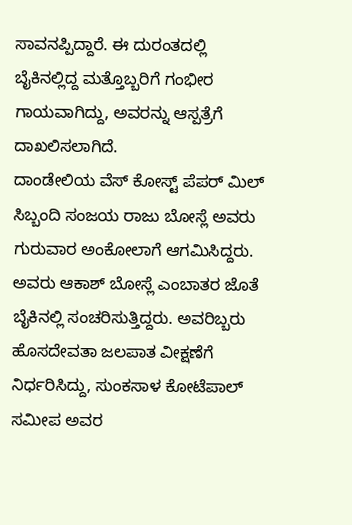ಸಾವನಪ್ಪಿದ್ದಾರೆ. ಈ ದುರಂತದಲ್ಲಿ ಬೈಕಿನಲ್ಲಿದ್ದ ಮತ್ತೊಬ್ಬರಿಗೆ ಗಂಭೀರ ಗಾಯವಾಗಿದ್ದು, ಅವರನ್ನು ಆಸ್ಪತ್ರೆಗೆ ದಾಖಲಿಸಲಾಗಿದೆ.
ದಾಂಡೇಲಿಯ ವೆಸ್ ಕೋಸ್ಟ್ ಪೆಪರ್ ಮಿಲ್ ಸಿಬ್ಬಂದಿ ಸಂಜಯ ರಾಜು ಬೋಸ್ಲೆ ಅವರು ಗುರುವಾರ ಅಂಕೋಲಾಗೆ ಆಗಮಿಸಿದ್ದರು. ಅವರು ಆಕಾಶ್ ಬೋಸ್ಲೆ ಎಂಬಾತರ ಜೊತೆ ಬೈಕಿನಲ್ಲಿ ಸಂಚರಿಸುತ್ತಿದ್ದರು. ಅವರಿಬ್ಬರು ಹೊಸದೇವತಾ ಜಲಪಾತ ವೀಕ್ಷಣೆಗೆ ನಿರ್ಧರಿಸಿದ್ದು, ಸುಂಕಸಾಳ ಕೋಟೆಪಾಲ್ ಸಮೀಪ ಅವರ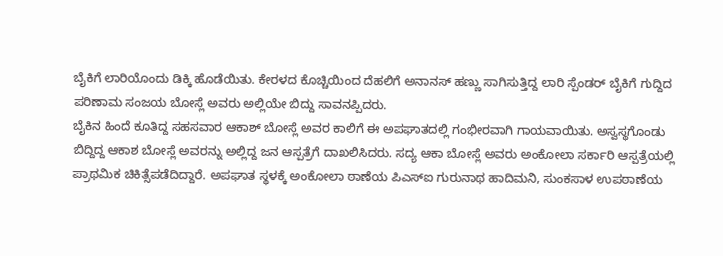ಬೈಕಿಗೆ ಲಾರಿಯೊಂದು ಡಿಕ್ಕಿ ಹೊಡೆಯಿತು. ಕೇರಳದ ಕೊಚ್ಚಿಯಿಂದ ದೆಹಲಿಗೆ ಅನಾನಸ್ ಹಣ್ಣು ಸಾಗಿಸುತ್ತಿದ್ದ ಲಾರಿ ಸ್ಪೆಂಡರ್ ಬೈಕಿಗೆ ಗುದ್ದಿದ ಪರಿಣಾಮ ಸಂಜಯ ಬೋಸ್ಲೆ ಅವರು ಅಲ್ಲಿಯೇ ಬಿದ್ದು ಸಾವನಪ್ಪಿದರು.
ಬೈಕಿನ ಹಿಂದೆ ಕೂತಿದ್ದ ಸಹಸವಾರ ಆಕಾಶ್ ಬೋಸ್ಲೆ ಅವರ ಕಾಲಿಗೆ ಈ ಅಪಘಾತದಲ್ಲಿ ಗಂಭೀರವಾಗಿ ಗಾಯವಾಯಿತು. ಅಸ್ವಸ್ಥಗೊಂಡು ಬಿದ್ದಿದ್ದ ಆಕಾಶ ಬೋಸ್ಲೆ ಅವರನ್ನು ಅಲ್ಲಿದ್ದ ಜನ ಆಸ್ಪತ್ರೆಗೆ ದಾಖಲಿಸಿದರು. ಸದ್ಯ ಆಕಾ ಬೋಸ್ಲೆ ಅವರು ಅಂಕೋಲಾ ಸರ್ಕಾರಿ ಆಸ್ಪತ್ರೆಯಲ್ಲಿ ಪ್ರಾಥಮಿಕ ಚಿಕಿತ್ಸೆಪಡೆದಿದ್ದಾರೆ. ಅಪಘಾತ ಸ್ಥಳಕ್ಕೆ ಅಂಕೋಲಾ ಠಾಣೆಯ ಪಿಎಸ್ಐ ಗುರುನಾಥ ಹಾದಿಮನಿ, ಸುಂಕಸಾಳ ಉಪಠಾಣೆಯ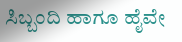ಸಿಬ್ಬಂದಿ ಹಾಗೂ ಹೈವೇ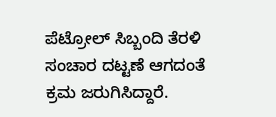ಪೆಟ್ರೋಲ್ ಸಿಬ್ಬಂದಿ ತೆರಳಿ ಸಂಚಾರ ದಟ್ಟಣೆ ಆಗದಂತೆ ಕ್ರಮ ಜರುಗಿಸಿದ್ದಾರೆ.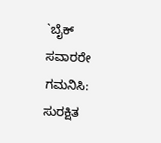`ಬೈಕ್ ಸವಾರರೇ ಗಮನಿಸಿ: ಸುರಕ್ಷಿತ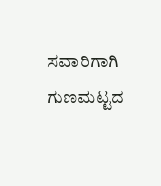ಸವಾರಿಗಾಗಿ ಗುಣಮಟ್ಟದ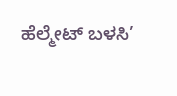ಹೆಲ್ಮೇಟ್ ಬಳಸಿ’